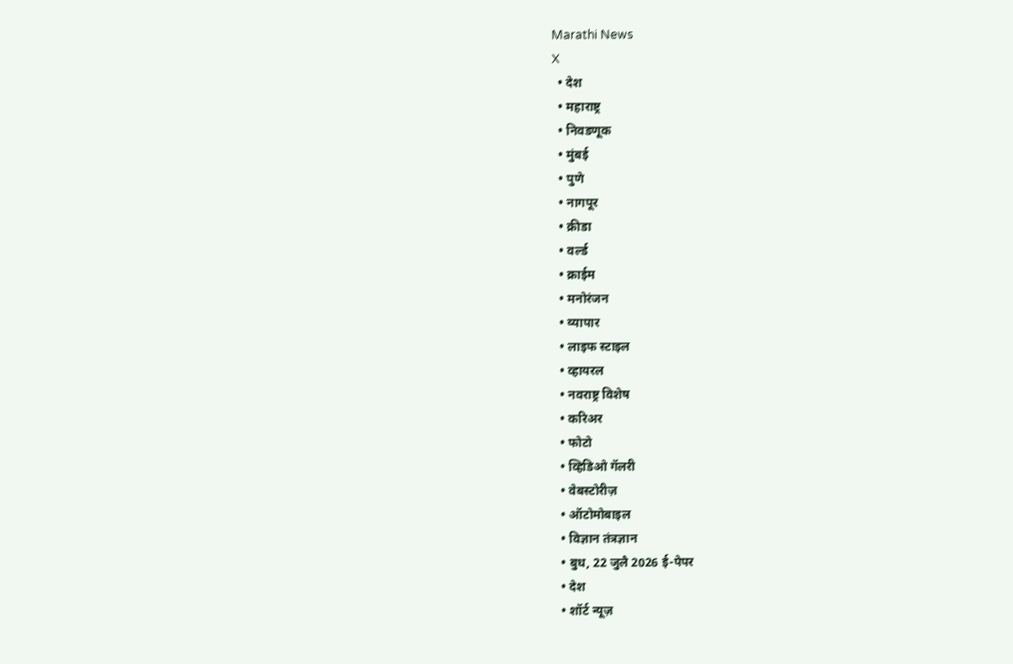Marathi News
X
  • देश
  • महाराष्ट्र
  • निवडणूक
  • मुंबई
  • पुणे
  • नागपूर
  • क्रीडा
  • वर्ल्ड
  • क्राईम
  • मनोरंजन
  • व्यापार
  • लाइफ स्टाइल
  • व्हायरल
  • नवराष्ट्र विशेष
  • करिअर
  • फोटो
  • व्हिडिओ गॅलरी
  • वेबस्टोरीज़
  • ऑटोमोबाइल
  • विज्ञान तंत्रज्ञान
  • बुध, 22 जुलै 2026 ई-पेपर
  • देश
  • शॉर्ट न्यूज़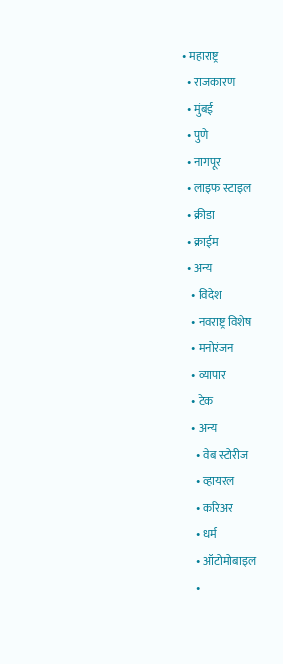• महाराष्ट्र
  • राजकारण
  • मुंबई
  • पुणे
  • नागपूर
  • लाइफ स्टाइल
  • क्रीडा
  • क्राईम
  • अन्य
    • विदेश
    • नवराष्ट्र विशेष
    • मनोरंजन
    • व्यापार
    • टेक
    • अन्य
      • वेब स्टोरीज
      • व्हायरल
      • करिअर
      • धर्म
      • ऑटोमोबाइल
      •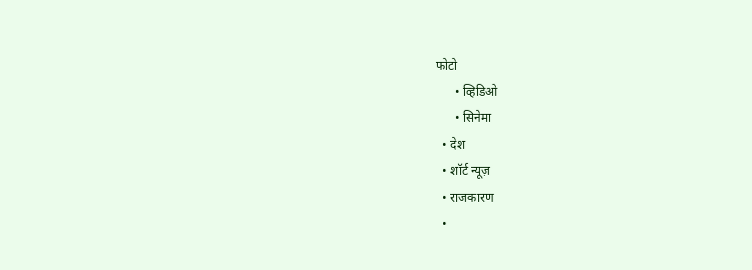फोटो
      • व्हिडिओ
      • सिनेमा
  • देश
  • शॉर्ट न्यूज़
  • राजकारण
  •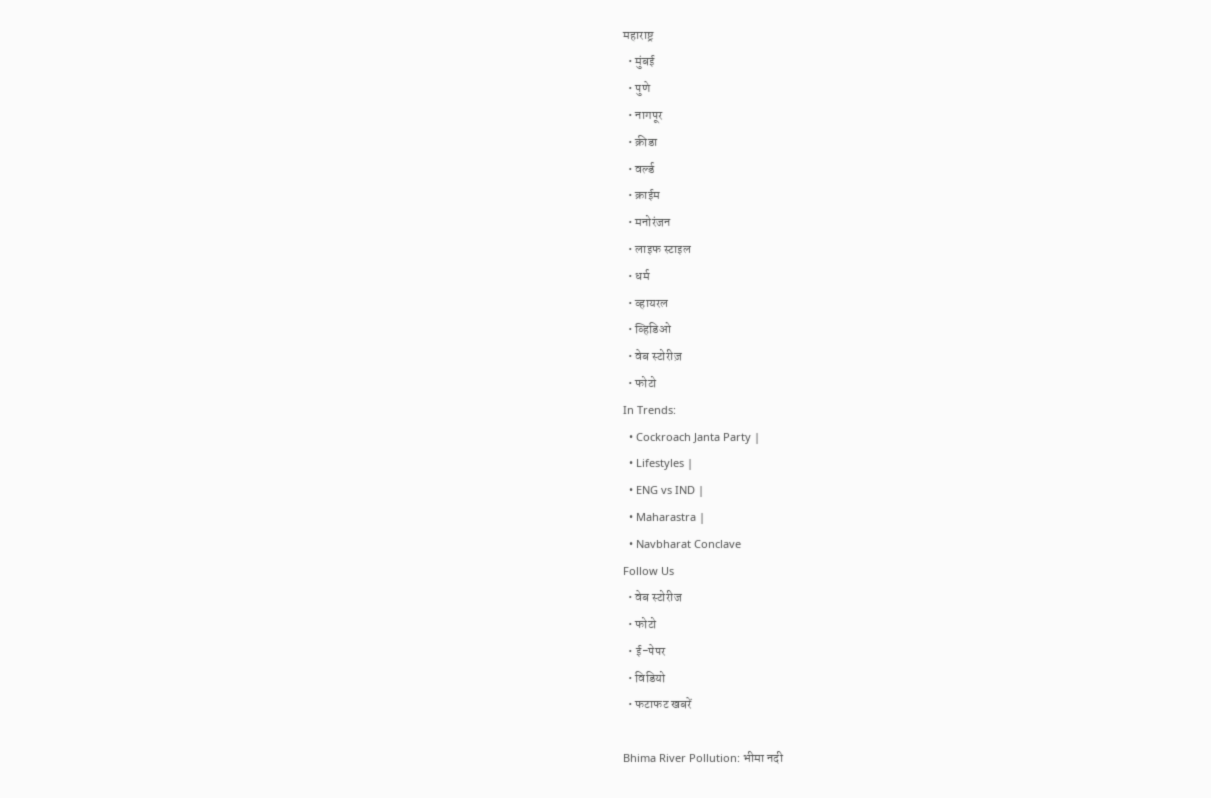महाराष्ट्र
  • मुंबई
  • पुणे
  • नागपूर
  • क्रीडा
  • वर्ल्ड
  • क्राईम
  • मनोरंजन
  • लाइफ स्टाइल
  • धर्म
  • व्हायरल
  • व्हिडिओ
  • वेब स्टोरीज़
  • फोटो
In Trends:
  • Cockroach Janta Party |
  • Lifestyles |
  • ENG vs IND |
  • Maharastra |
  • Navbharat Conclave
Follow Us
  • वेब स्टोरीज
  • फोटो
  • ई-पेपर
  • विडियो
  • फटाफट खबरें

Bhima River Pollution: भीमा नदी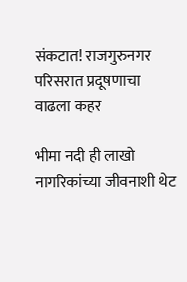संकटात! राजगुरुनगर परिसरात प्रदूषणाचा वाढला कहर

भीमा नदी ही लाखो नागरिकांच्या जीवनाशी थेट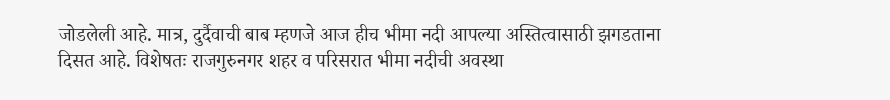जोडलेली आहे. मात्र, दुर्दैवाची बाब म्हणजे आज हीच भीमा नदी आपल्या अस्तित्वासाठी झगडताना दिसत आहे. विशेषतः राजगुरुनगर शहर व परिसरात भीमा नदीची अवस्था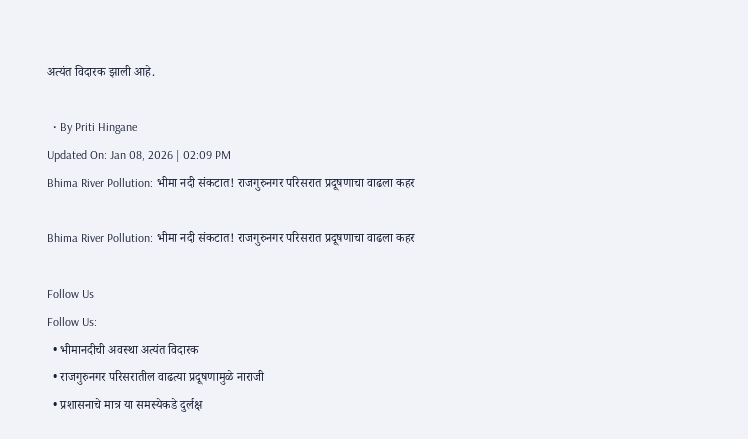अत्यंत विदारक झाली आहे.

  • By Priti Hingane
Updated On: Jan 08, 2026 | 02:09 PM
Bhima River Pollution: भीमा नदी संकटात! राजगुरुनगर परिसरात प्रदूषणाचा वाढला कहर

Bhima River Pollution: भीमा नदी संकटात! राजगुरुनगर परिसरात प्रदूषणाचा वाढला कहर

Follow Us
Follow Us:
  • भीमानदीची अवस्था अत्यंत विदारक
  • राजगुरुनगर परिसरातील वाढत्या प्रदूषणामुळे नाराजी
  • प्रशासनाचे मात्र या समस्येकडे दुर्लक्ष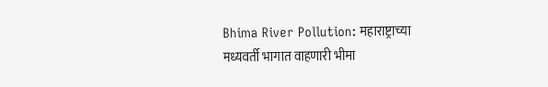Bhima River Pollution: महाराष्ट्राच्या मध्यवर्ती भागात वाहणारी भीमा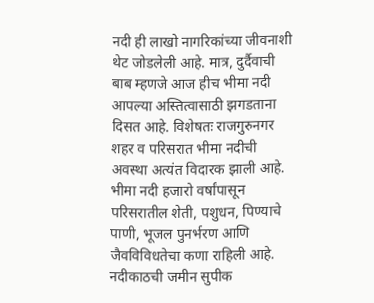नदी ही लाखो नागरिकांच्या जीवनाशी थेट जोडलेली आहे. मात्र, दुर्दैवाची बाब म्हणजे आज हीच भीमा नदी आपल्या अस्तित्वासाठी झगडताना दिसत आहे. विशेषतः राजगुरुनगर शहर व परिसरात भीमा नदीची अवस्था अत्यंत विदारक झाली आहे. भीमा नदी हजारो वर्षांपासून परिसरातील शेती, पशुधन, पिण्याचे पाणी, भूजल पुनर्भरण आणि जैवविविधतेचा कणा राहिली आहे. नदीकाठची जमीन सुपीक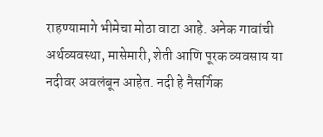राहण्यामागे भीमेचा मोठा वाटा आहे. अनेक गावांची अर्थव्यवस्था, मासेमारी, शेती आणि पूरक व्यवसाय या नदीवर अवलंबून आहेत. नदी हे नैसर्गिक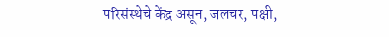परिसंस्थेचे केंद्र असून, जलचर, पक्षी,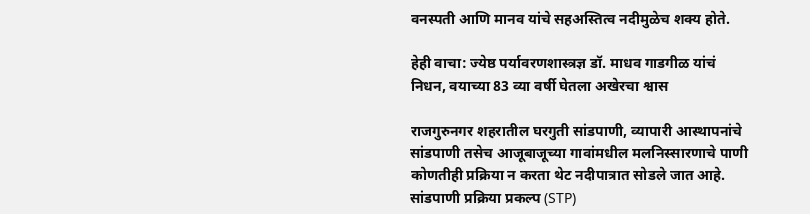वनस्पती आणि मानव यांचे सहअस्तित्व नदीमुळेच शक्य होते.

हेही वाचा: ज्येष्ठ पर्यावरणशास्त्रज्ञ डॉ. माधव गाडगीळ यांचं निधन, वयाच्या 83 व्या वर्षी घेतला अखेरचा श्वास

राजगुरुनगर शहरातील घरगुती सांडपाणी, व्यापारी आस्थापनांचे सांडपाणी तसेच आजूबाजूच्या गावांमधील मलनिस्सारणाचे पाणी कोणतीही प्रक्रिया न करता थेट नदीपात्रात सोडले जात आहे. सांडपाणी प्रक्रिया प्रकल्प (STP)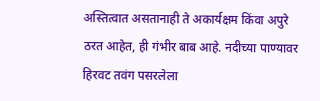अस्तित्वात असतानाही ते अकार्यक्षम किंवा अपुरे ठरत आहेत, ही गंभीर बाब आहे. नदीच्या पाण्यावर हिरवट तवंग पसरलेला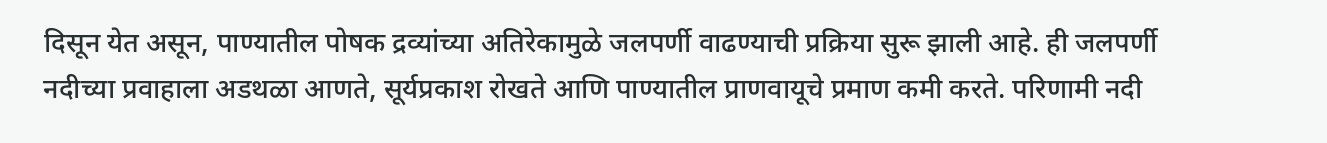दिसून येत असून, पाण्यातील पोषक द्रव्यांच्या अतिरेकामुळे जलपर्णी वाढण्याची प्रक्रिया सुरू झाली आहे. ही जलपर्णी नदीच्या प्रवाहाला अडथळा आणते, सूर्यप्रकाश रोखते आणि पाण्यातील प्राणवायूचे प्रमाण कमी करते. परिणामी नदी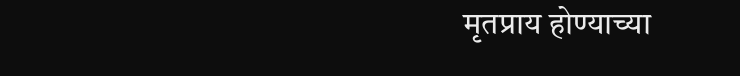मृतप्राय होण्याच्या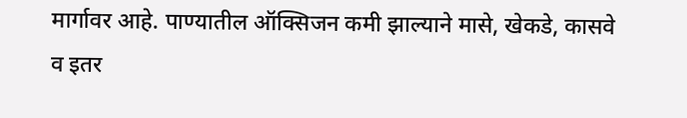मार्गावर आहे. पाण्यातील ऑक्सिजन कमी झाल्याने मासे, खेकडे, कासवे व इतर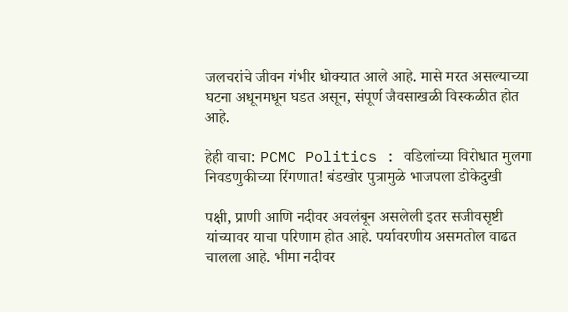जलचरांचे जीवन गंभीर धोक्यात आले आहे. मासे मरत असल्याच्या घटना अधूनमधून घडत असून, संपूर्ण जैवसाखळी विस्कळीत होत आहे.

हेही वाचा: PCMC Politics : वडिलांच्या विरोधात मुलगा निवडणुकीच्या रिंगणात! बंडखोर पुत्रामुळे भाजपला डोकेदुखी

पक्षी, प्राणी आणि नदीवर अवलंबून असलेली इतर सजीवसृष्टी यांच्यावर याचा परिणाम होत आहे. पर्यावरणीय असमतोल वाढत चालला आहे. भीमा नदीवर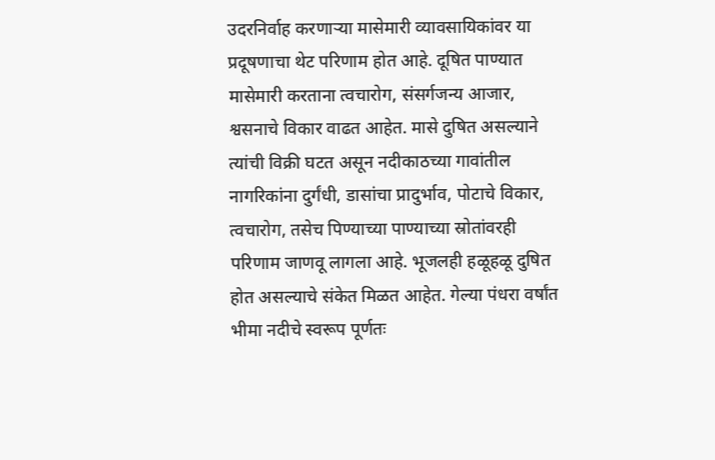उदरनिर्वाह करणाऱ्या मासेमारी व्यावसायिकांवर या प्रदूषणाचा थेट परिणाम होत आहे. दूषित पाण्यात मासेमारी करताना त्वचारोग, संसर्गजन्य आजार, श्वसनाचे विकार वाढत आहेत. मासे दुषित असल्याने त्यांची विक्री घटत असून नदीकाठच्या गावांतील नागरिकांना दुर्गंधी, डासांचा प्रादुर्भाव, पोटाचे विकार, त्वचारोग, तसेच पिण्याच्या पाण्याच्या स्रोतांवरही परिणाम जाणवू लागला आहे. भूजलही हळूहळू दुषित होत असल्याचे संकेत मिळत आहेत. गेल्या पंधरा वर्षांत भीमा नदीचे स्वरूप पूर्णतः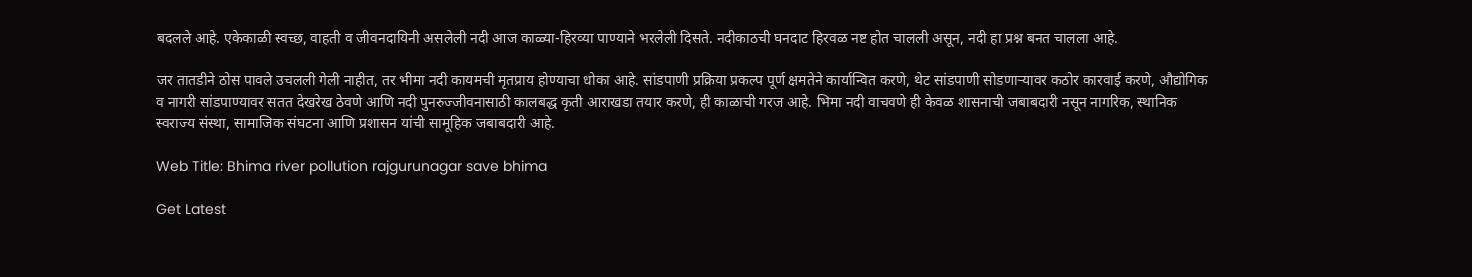बदलले आहे. एकेकाळी स्वच्छ, वाहती व जीवनदायिनी असलेली नदी आज काळ्या-हिरव्या पाण्याने भरलेली दिसते. नदीकाठची घनदाट हिरवळ नष्ट होत चालली असून, नदी हा प्रश्न बनत चालला आहे.

जर तातडीने ठोस पावले उचलली गेली नाहीत, तर भीमा नदी कायमची मृतप्राय होण्याचा धोका आहे. सांडपाणी प्रक्रिया प्रकल्प पूर्ण क्षमतेने कार्यान्वित करणे, थेट सांडपाणी सोडणाऱ्यावर कठोर कारवाई करणे, औद्योगिक व नागरी सांडपाण्यावर सतत देखरेख ठेवणे आणि नदी पुनरुज्जीवनासाठी कालबद्ध कृती आराखडा तयार करणे, ही काळाची गरज आहे. भिमा नदी वाचवणे ही केवळ शासनाची जबाबदारी नसून नागरिक, स्थानिक स्वराज्य संस्था, सामाजिक संघटना आणि प्रशासन यांची सामूहिक जबाबदारी आहे.

Web Title: Bhima river pollution rajgurunagar save bhima

Get Latest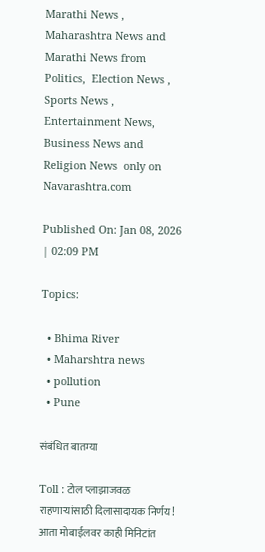Marathi News ,  Maharashtra News and  Marathi News from Politics,  Election News ,  Sports News ,  Entertainment News,  Business News and   Religion News  only on Navarashtra.com

Published On: Jan 08, 2026 | 02:09 PM

Topics:

  • Bhima River
  • Maharshtra news
  • pollution
  • Pune

संबंधित बातम्या

Toll : टोल प्लाझाजवळ राहणाऱ्यांसाठी दिलासादायक निर्णय! आता मोबाईलवर काही मिनिटांत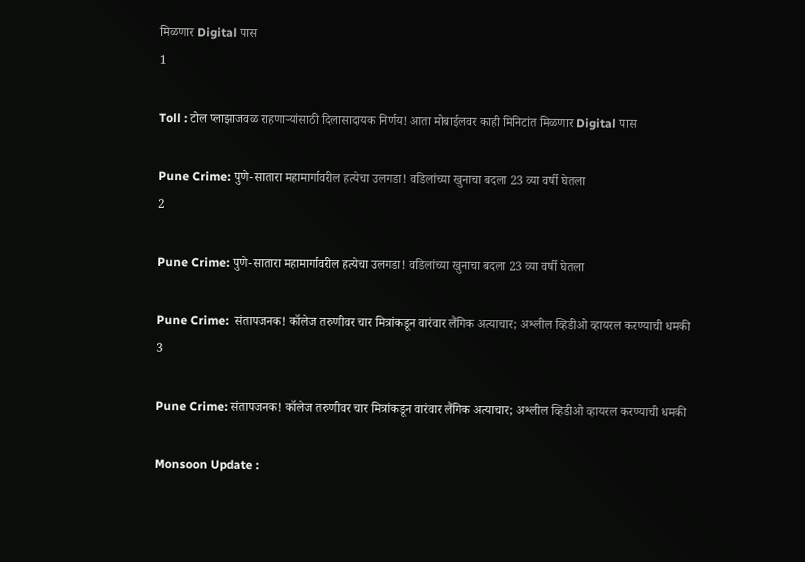मिळणार Digital पास
1

Toll : टोल प्लाझाजवळ राहणाऱ्यांसाठी दिलासादायक निर्णय! आता मोबाईलवर काही मिनिटांत मिळणार Digital पास

Pune Crime: पुणे-सातारा महामार्गावरील हत्येचा उलगडा! वडिलांच्या खुनाचा बदला 23 व्या वर्षी घेतला
2

Pune Crime: पुणे-सातारा महामार्गावरील हत्येचा उलगडा! वडिलांच्या खुनाचा बदला 23 व्या वर्षी घेतला

Pune Crime:  संतापजनक! कॉलेज तरुणीवर चार मित्रांकडून वारंवार लैंगिक अत्याचार; अश्लील व्हिडीओ व्हायरल करण्याची धमकी
3

Pune Crime: संतापजनक! कॉलेज तरुणीवर चार मित्रांकडून वारंवार लैंगिक अत्याचार; अश्लील व्हिडीओ व्हायरल करण्याची धमकी

Monsoon Update :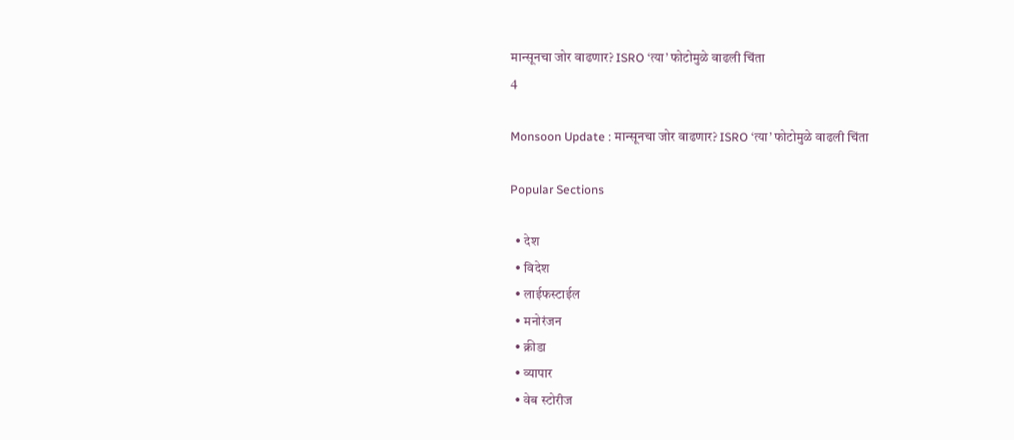मान्सूनचा जोर वाढणार? ISRO ‘त्या’ फोटोमुळे वाढली चिंता
4

Monsoon Update : मान्सूनचा जोर वाढणार? ISRO ‘त्या’ फोटोमुळे वाढली चिंता

Popular Sections

  • देश
  • विदेश
  • लाईफस्टाईल
  • मनोरंजन
  • क्रीडा
  • व्यापार
  • वेब स्टोरीज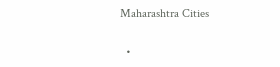Maharashtra Cities

  •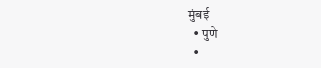मुंबई
  • पुणे
  •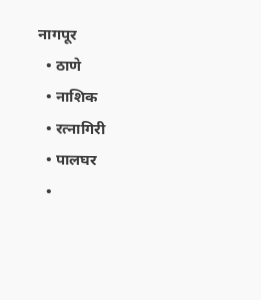नागपूर
  • ठाणे
  • नाशिक
  • रत्नागिरी
  • पालघर
  •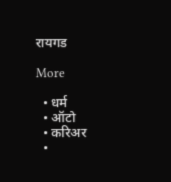रायगड

More

  • धर्म
  • ऑटो
  • करिअर
  •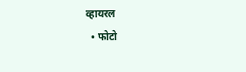व्हायरल
  • फोटो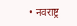• नवराष्ट्र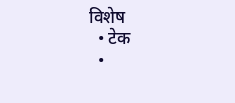विशेष
  • टेक
  •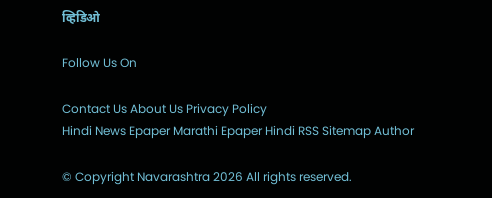व्हिडिओ

Follow Us On

Contact Us About Us Privacy Policy
Hindi News Epaper Marathi Epaper Hindi RSS Sitemap Author

© Copyright Navarashtra 2026 All rights reserved.